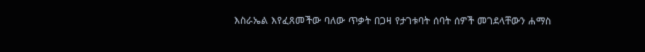እስራኤል እየፈጸመችው ባለው ጥቃት በጋዛ የታገቱባት ሰባት ሰዎች መገደላቸውን ሐማስ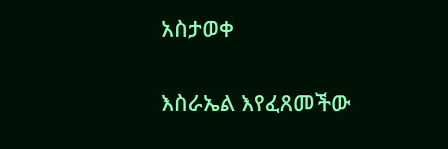አስታወቀ

እስራኤል እየፈጸመችው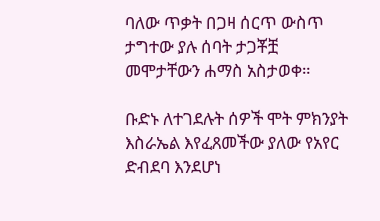ባለው ጥቃት በጋዛ ሰርጥ ውስጥ ታግተው ያሉ ሰባት ታጋቾቿ መሞታቸውን ሐማስ አስታወቀ።

ቡድኑ ለተገደሉት ሰዎች ሞት ምክንያት እስራኤል እየፈጸመችው ያለው የአየር ድብደባ እንደሆነ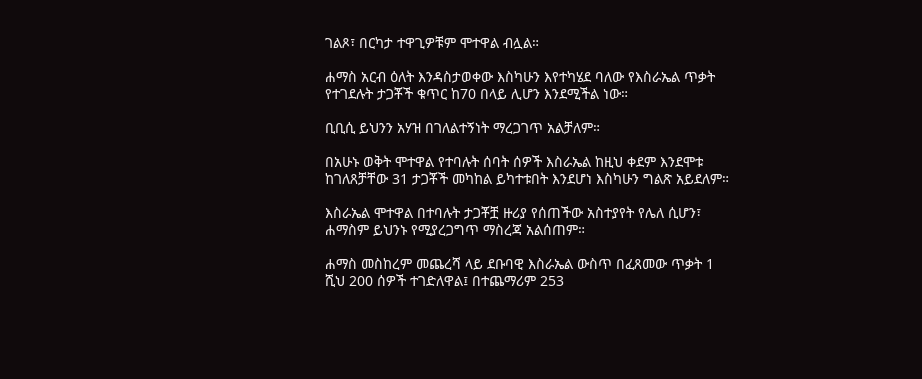ገልጾ፣ በርካታ ተዋጊዎቹም ሞተዋል ብሏል።

ሐማስ አርብ ዕለት እንዳስታወቀው እስካሁን እየተካሄደ ባለው የእስራኤል ጥቃት የተገደሉት ታጋቾች ቁጥር ከ70 በላይ ሊሆን እንደሚችል ነው።

ቢቢሲ ይህንን አሃዝ በገለልተኝነት ማረጋገጥ አልቻለም።

በአሁኑ ወቅት ሞተዋል የተባሉት ሰባት ሰዎች እስራኤል ከዚህ ቀደም እንደሞቱ ከገለጸቻቸው 31 ታጋቾች መካከል ይካተቱበት እንደሆነ እስካሁን ግልጽ አይደለም።

እስራኤል ሞተዋል በተባሉት ታጋቾቿ ዙሪያ የሰጠችው አስተያየት የሌለ ሲሆን፣ ሐማስም ይህንኑ የሚያረጋግጥ ማስረጃ አልሰጠም።

ሐማስ መስከረም መጨረሻ ላይ ደቡባዊ እስራኤል ውስጥ በፈጸመው ጥቃት 1 ሺህ 200 ሰዎች ተገድለዋል፤ በተጨማሪም 253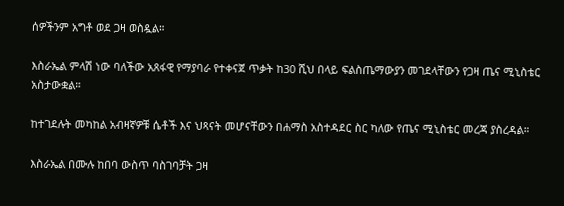ሰዎችንም አግቶ ወደ ጋዛ ወስዷል።

እስራኤል ምላሽ ነው ባለችው አጸፋዊ የማያባራ የተቀናጀ ጥቃት ከ30 ሺህ በላይ ፍልስጤማውያን መገደላቸውን የጋዛ ጤና ሚኒስቴር አስታውቋል።

ከተገደሉት መካከል አብዛኛዎቹ ሴቶች እና ህጻናት መሆናቸውን በሐማስ አስተዳደር ስር ካለው የጤና ሚኒስቴር መረጃ ያስረዳል።

እስራኤል በሙሉ ከበባ ውስጥ ባስገባቻት ጋዛ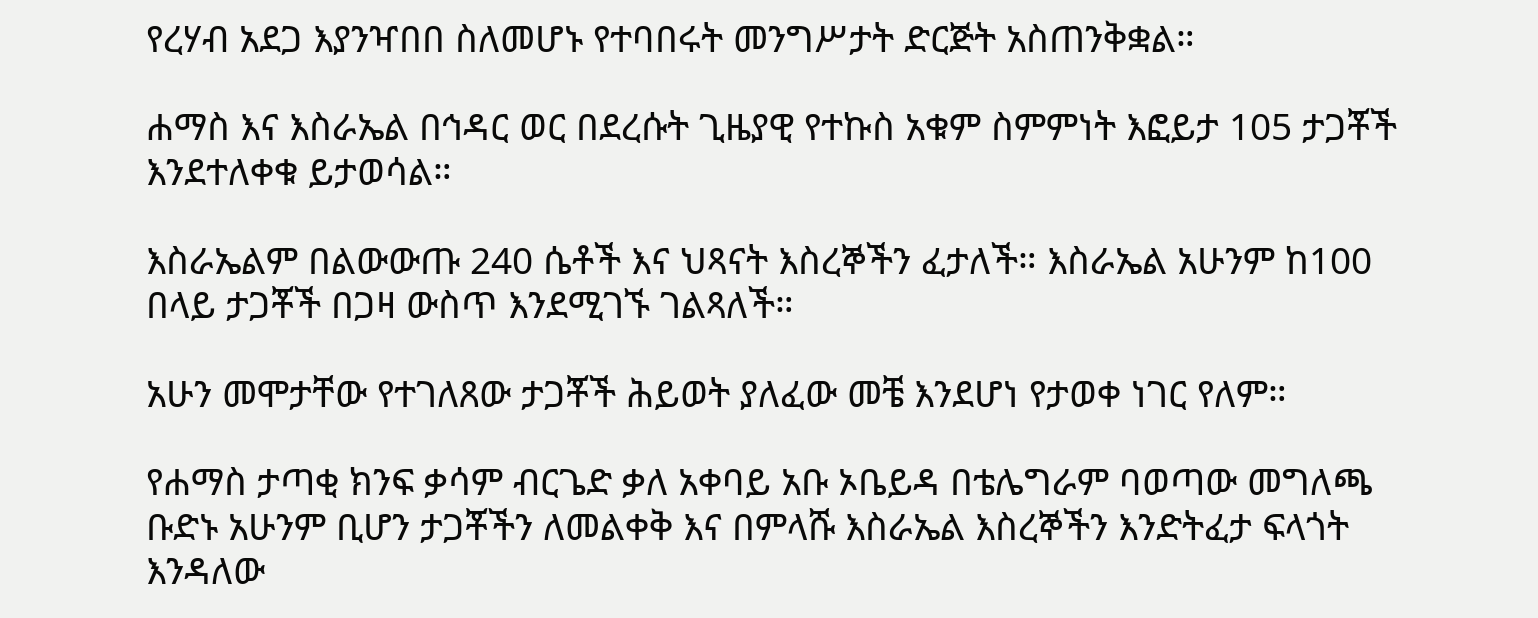የረሃብ አደጋ እያንዣበበ ስለመሆኑ የተባበሩት መንግሥታት ድርጅት አስጠንቅቋል።

ሐማስ እና እስራኤል በኅዳር ወር በደረሱት ጊዜያዊ የተኩስ አቁም ስምምነት እፎይታ 105 ታጋቾች እንደተለቀቁ ይታወሳል።

እስራኤልም በልውውጡ 240 ሴቶች እና ህጻናት እስረኞችን ፈታለች። እስራኤል አሁንም ከ100 በላይ ታጋቾች በጋዛ ውስጥ እንደሚገኙ ገልጻለች።

አሁን መሞታቸው የተገለጸው ታጋቾች ሕይወት ያለፈው መቼ እንደሆነ የታወቀ ነገር የለም።

የሐማስ ታጣቂ ክንፍ ቃሳም ብርጌድ ቃለ አቀባይ አቡ ኦቤይዳ በቴሌግራም ባወጣው መግለጫ ቡድኑ አሁንም ቢሆን ታጋቾችን ለመልቀቅ እና በምላሹ እስራኤል እስረኞችን እንድትፈታ ፍላጎት እንዳለው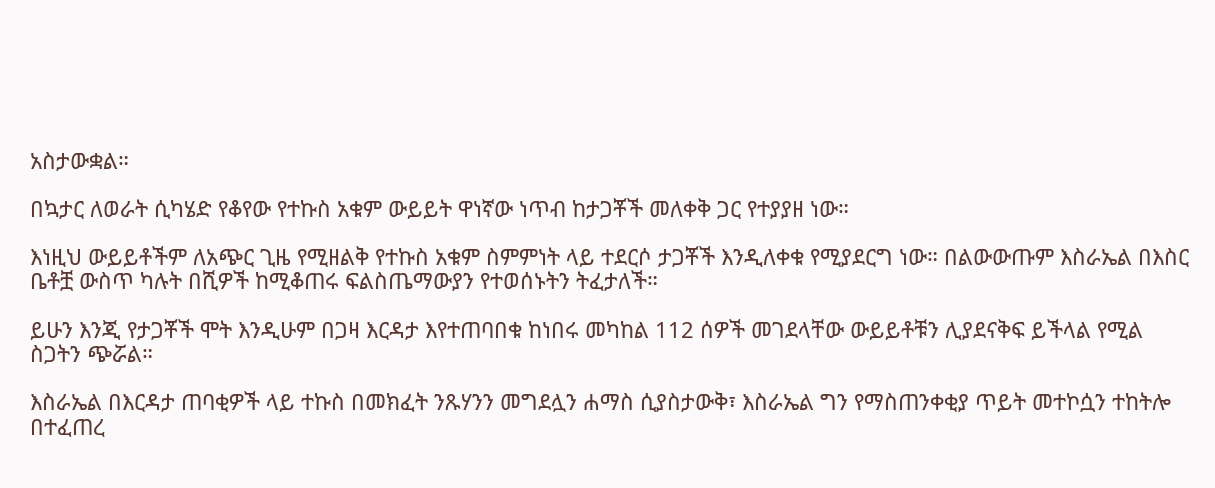አስታውቋል።

በኳታር ለወራት ሲካሄድ የቆየው የተኩስ አቁም ውይይት ዋነኛው ነጥብ ከታጋቾች መለቀቅ ጋር የተያያዘ ነው።

እነዚህ ውይይቶችም ለአጭር ጊዜ የሚዘልቅ የተኩስ አቁም ስምምነት ላይ ተደርሶ ታጋቾች እንዲለቀቁ የሚያደርግ ነው። በልውውጡም እስራኤል በእስር ቤቶቿ ውስጥ ካሉት በሺዎች ከሚቆጠሩ ፍልስጤማውያን የተወሰኑትን ትፈታለች።

ይሁን እንጂ የታጋቾች ሞት እንዲሁም በጋዛ እርዳታ እየተጠባበቁ ከነበሩ መካከል 112 ሰዎች መገደላቸው ውይይቶቹን ሊያደናቅፍ ይችላል የሚል ስጋትን ጭሯል።

እስራኤል በእርዳታ ጠባቂዎች ላይ ተኩስ በመክፈት ንጹሃንን መግደሏን ሐማስ ሲያስታውቅ፣ እስራኤል ግን የማስጠንቀቂያ ጥይት መተኮሷን ተከትሎ በተፈጠረ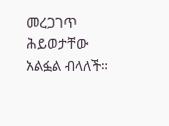መረጋገጥ ሕይወታቸው አልፏል ብላለች።